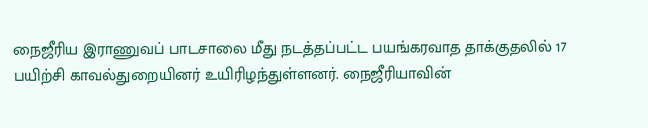நைஜீரிய இராணுவப் பாடசாலை மீது நடத்தப்பட்ட பயங்கரவாத தாக்குதலில் 17 பயிற்சி காவல்துறையினர் உயிரிழந்துள்ளனர். நைஜீரியாவின்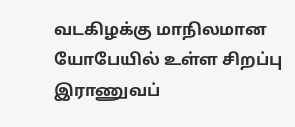வடகிழக்கு மாநிலமான யோபேயில் உள்ள சிறப்பு இராணுவப்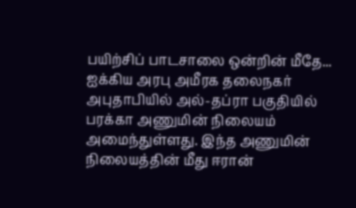பயிற்சிப் பாடசாலை ஒன்றின் மீதே...
ஐக்கிய அரபு அமீரக தலைநகர் அபுதாபியில் அல்-தப்ரா பகுதியில் பரக்கா அணுமின் நிலையம் அமைந்துள்ளது. இந்த அணுமின் நிலையத்தின் மீது ஈரான்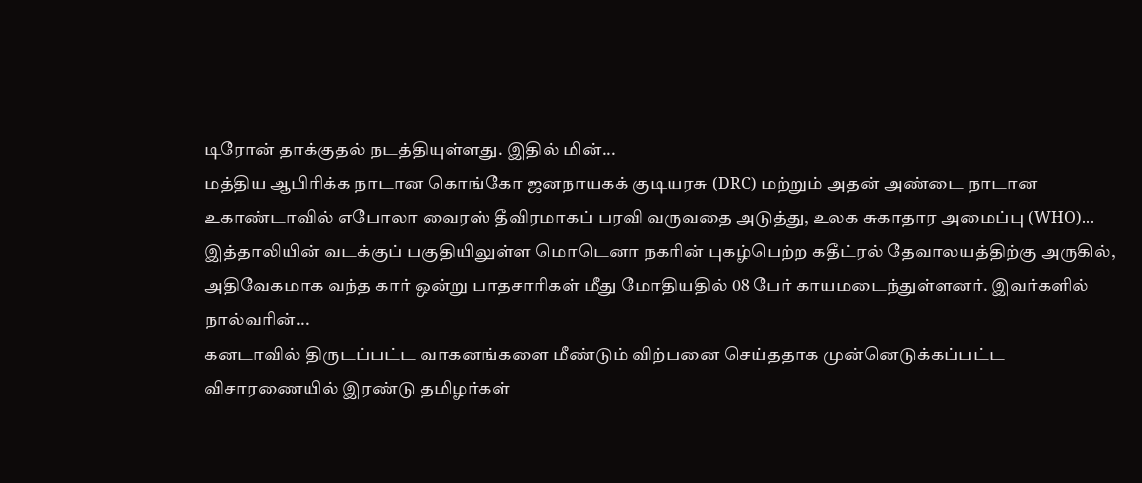டிரோன் தாக்குதல் நடத்தியுள்ளது. இதில் மின்...
மத்திய ஆபிரிக்க நாடான கொங்கோ ஜனநாயகக் குடியரசு (DRC) மற்றும் அதன் அண்டை நாடான உகாண்டாவில் எபோலா வைரஸ் தீவிரமாகப் பரவி வருவதை அடுத்து, உலக சுகாதார அமைப்பு (WHO)...
இத்தாலியின் வடக்குப் பகுதியிலுள்ள மொடெனா நகரின் புகழ்பெற்ற கதீட்ரல் தேவாலயத்திற்கு அருகில், அதிவேகமாக வந்த கார் ஒன்று பாதசாரிகள் மீது மோதியதில் 08 பேர் காயமடைந்துள்ளனர். இவர்களில் நால்வரின்...
கனடாவில் திருடப்பட்ட வாகனங்களை மீண்டும் விற்பனை செய்ததாக முன்னெடுக்கப்பட்ட விசாரணையில் இரண்டு தமிழர்கள்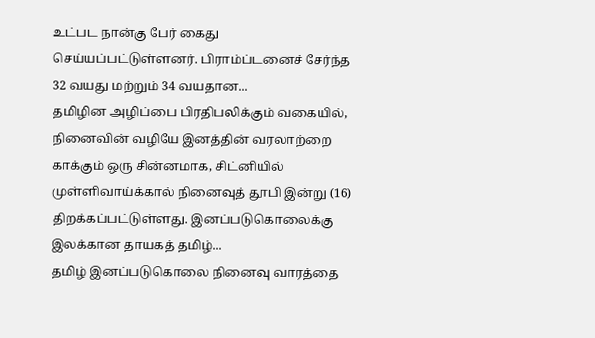உட்பட நான்கு பேர் கைது செய்யப்பட்டுள்ளனர். பிராம்ப்டனைச் சேர்ந்த 32 வயது மற்றும் 34 வயதான...
தமிழின அழிப்பை பிரதிபலிக்கும் வகையில், நினைவின் வழியே இனத்தின் வரலாற்றை காக்கும் ஒரு சின்னமாக, சிட்னியில் முள்ளிவாய்க்கால் நினைவுத் தூபி இன்று (16) திறக்கப்பட்டுள்ளது. இனப்படுகொலைக்கு இலக்கான தாயகத் தமிழ்...
தமிழ் இனப்படுகொலை நினைவு வாரத்தை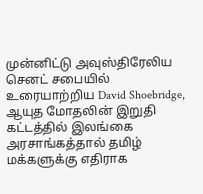முன்னிட்டு அவுஸ்திரேலிய செனட் சபையில் உரையாற்றிய David Shoebridge, ஆயுத மோதலின் இறுதி கட்டத்தில் இலங்கை அரசாங்கத்தால் தமிழ் மக்களுக்கு எதிராக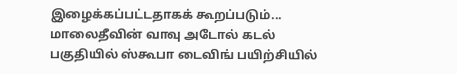இழைக்கப்பட்டதாகக் கூறப்படும்...
மாலைதீவின் வாவு அடோல் கடல் பகுதியில் ஸ்கூபா டைவிங் பயிற்சியில்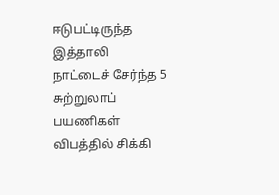ஈடுபட்டிருந்த இத்தாலி நாட்டைச் சேர்ந்த 5 சுற்றுலாப் பயணிகள் விபத்தில் சிக்கி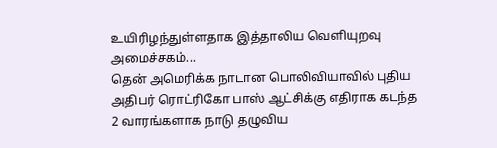உயிரிழந்துள்ளதாக இத்தாலிய வெளியுறவு அமைச்சகம்...
தென் அமெரிக்க நாடான பொலிவியாவில் புதிய அதிபர் ரொட்ரிகோ பாஸ் ஆட்சிக்கு எதிராக கடந்த 2 வாரங்களாக நாடு தழுவிய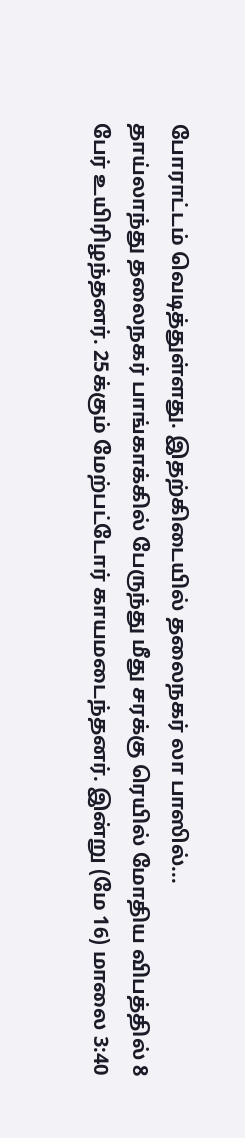போராட்டம் வெடித்துள்ளது. இதற்கிடையில் தலைநகர் லா பாஸில்...
தாய்லாந்து தலைநகர் பாங்காக்கில் பேருந்து மீது சரக்கு ரெயில் மோதிய விபத்தில் 8 பேர் உயிரிழந்தனர். 25க்கும் மேற்பட்டோர் காயமடைந்தனர். இன்று (மே 16) மாலை 3:40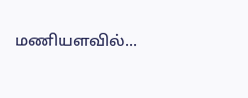மணியளவில்...